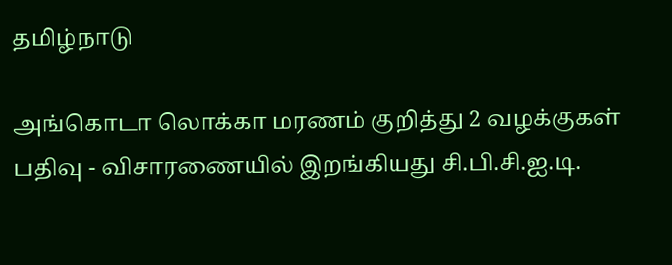தமிழ்நாடு

அங்கொடா லொக்கா மரணம் குறித்து 2 வழக்குகள் பதிவு - விசாரணையில் இறங்கியது சி.பி.சி.ஐ.டி.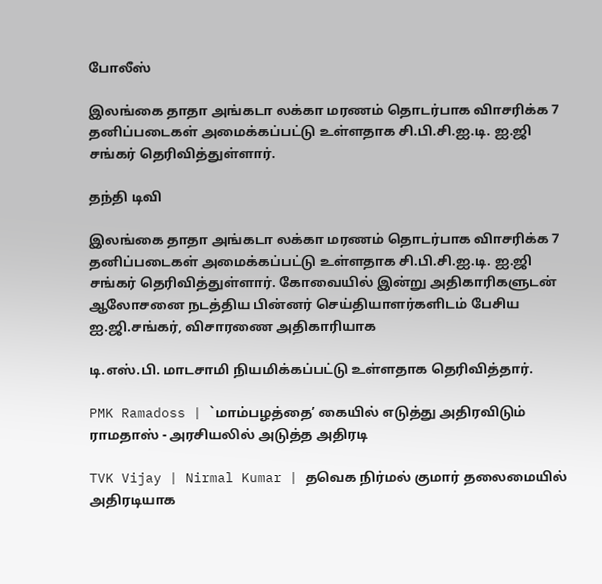போலீஸ்

இலங்கை தாதா அங்கடா லக்கா மரணம் தொடர்பாக விாசரிக்க 7 தனிப்படைகள் அமைக்கப்பட்டு உள்ளதாக சி.பி.சி.ஐ.டி. ஐ.ஜி சங்கர் தெரிவித்துள்ளார்.

தந்தி டிவி

இலங்கை தாதா அங்கடா லக்கா மரணம் தொடர்பாக விாசரிக்க 7 தனிப்படைகள் அமைக்கப்பட்டு உள்ளதாக சி.பி.சி.ஐ.டி. ஐ.ஜி சங்கர் தெரிவித்துள்ளார். கோவையில் இன்று அதிகாரிகளுடன் ஆலோசனை நடத்திய பின்னர் செய்தியாளர்களிடம் பேசிய ஐ.ஜி.சங்கர், விசாரணை அதிகாரியாக

டி.எஸ்.பி. மாடசாமி நியமிக்கப்பட்டு உள்ளதாக தெரிவித்தார்.

PMK Ramadoss | `மாம்பழத்தை’ கையில் எடுத்து அதிரவிடும் ராமதாஸ் - அரசியலில் அடுத்த அதிரடி

TVK Vijay | Nirmal Kumar | தவெக நிர்மல் குமார் தலைமையில் அதிரடியாக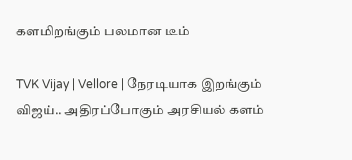களமிறங்கும் பலமான டீம்

TVK Vijay | Vellore | நேரடியாக இறங்கும் விஜய்.. அதிரப்போகும் அரசியல் களம்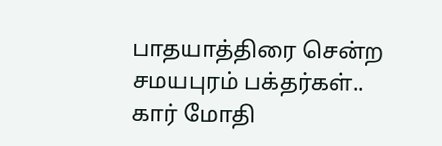பாதயாத்திரை சென்ற சமயபுரம் பக்தர்கள்.. கார் மோதி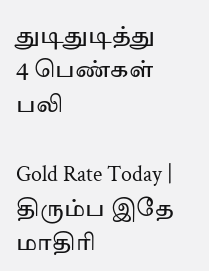துடிதுடித்து 4 பெண்கள் பலி

Gold Rate Today | திரும்ப இதே மாதிரி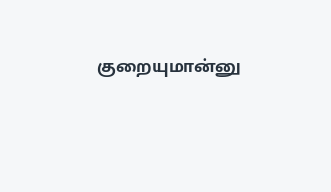குறையுமான்னு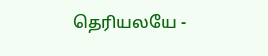தெரியலயே -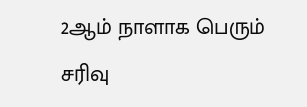2ஆம் நாளாக பெரும் சரிவு